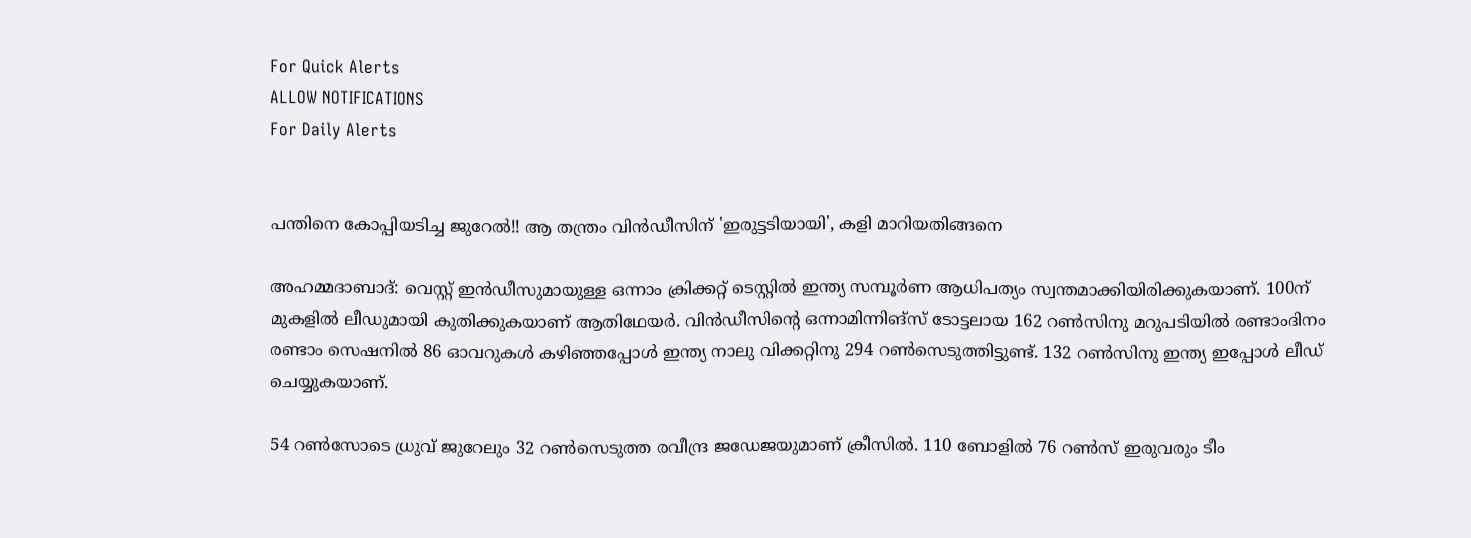For Quick Alerts
ALLOW NOTIFICATIONS
For Daily Alerts


പന്തിനെ കോപ്പിയടിച്ച ജുറേല്‍!! ആ തന്ത്രം വിന്‍ഡീസിന് 'ഇരുട്ടടിയായി', കളി മാറിയതിങ്ങനെ

അഹമ്മദാബാദ്: വെസ്റ്റ് ഇന്‍ഡീസുമായുള്ള ഒന്നാം ക്രിക്കറ്റ് ടെസ്റ്റില്‍ ഇന്ത്യ സമ്പൂര്‍ണ ആധിപത്യം സ്വന്തമാക്കിയിരിക്കുകയാണ്. 100ന് മുകളില്‍ ലീഡുമായി കുതിക്കുകയാണ് ആതിഥേയര്‍. വിന്‍ഡീസിന്റെ ഒന്നാമിന്നിങ്‌സ് ടോട്ടലായ 162 റണ്‍സിനു മറുപടിയില്‍ രണ്ടാംദിനം രണ്ടാം സെഷനില്‍ 86 ഓവറുകള്‍ കഴിഞ്ഞപ്പോള്‍ ഇന്ത്യ നാലു വിക്കറ്റിനു 294 റണ്‍സെടുത്തിട്ടുണ്ട്. 132 റണ്‍സിനു ഇന്ത്യ ഇപ്പോള്‍ ലീഡ് ചെയ്യുകയാണ്.

54 റണ്‍സോടെ ധ്രുവ് ജുറേലും 32 റണ്‍സെടുത്ത രവീന്ദ്ര ജഡേജയുമാണ് ക്രീസില്‍. 110 ബോളില്‍ 76 റണ്‍സ് ഇരുവരും ടീം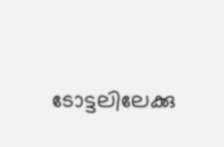ടോട്ടലിലേക്കു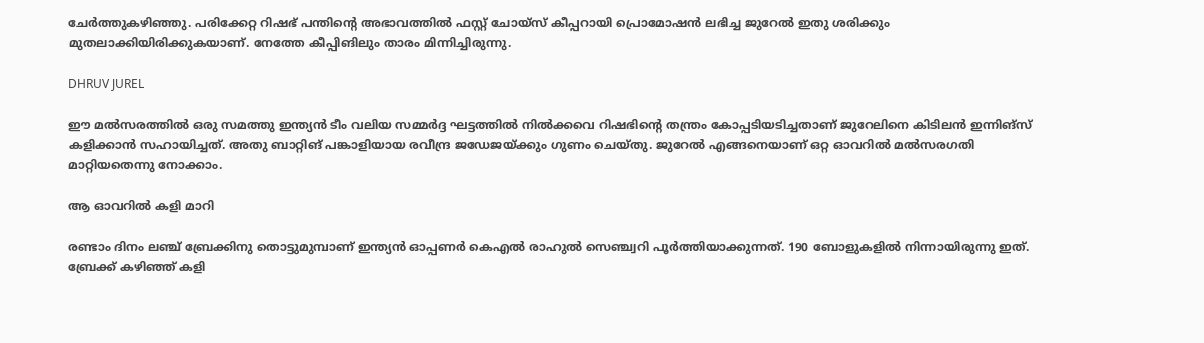ചേര്‍ത്തുകഴിഞ്ഞു. പരിക്കേറ്റ റിഷഭ് പന്തിന്റെ അഭാവത്തില്‍ ഫസ്റ്റ് ചോയ്‌സ് കീപ്പറായി പ്രൊമോഷന്‍ ലഭിച്ച ജുറേല്‍ ഇതു ശരിക്കും മുതലാക്കിയിരിക്കുകയാണ്. നേത്തേ കീപ്പിങിലും താരം മിന്നിച്ചിരുന്നു.

DHRUV JUREL

ഈ മല്‍സരത്തില്‍ ഒരു സമത്തു ഇന്ത്യന്‍ ടീം വലിയ സമ്മര്‍ദ്ദ ഘട്ടത്തില്‍ നില്‍ക്കവെ റിഷഭിന്റെ തന്ത്രം കോപ്പടിയടിച്ചതാണ് ജുറേലിനെ കിടിലന്‍ ഇന്നിങ്‌സ് കളിക്കാന്‍ സഹായിച്ചത്. അതു ബാറ്റിങ് പങ്കാളിയായ രവീന്ദ്ര ജഡേജയ്ക്കും ഗുണം ചെയ്തു. ജുറേല്‍ എങ്ങനെയാണ് ഒറ്റ ഓവറില്‍ മല്‍സരഗതി മാറ്റിയതെന്നു നോക്കാം.

ആ ഓവറില്‍ കളി മാറി

രണ്ടാം ദിനം ലഞ്ച് ബ്രേക്കിനു തൊട്ടുമുമ്പാണ് ഇന്ത്യന്‍ ഓപ്പണര്‍ കെഎല്‍ രാഹുല്‍ സെഞ്ച്വറി പൂര്‍ത്തിയാക്കുന്നത്. 190 ബോളുകളില്‍ നിന്നായിരുന്നു ഇത്. ബ്രേക്ക് കഴിഞ്ഞ് കളി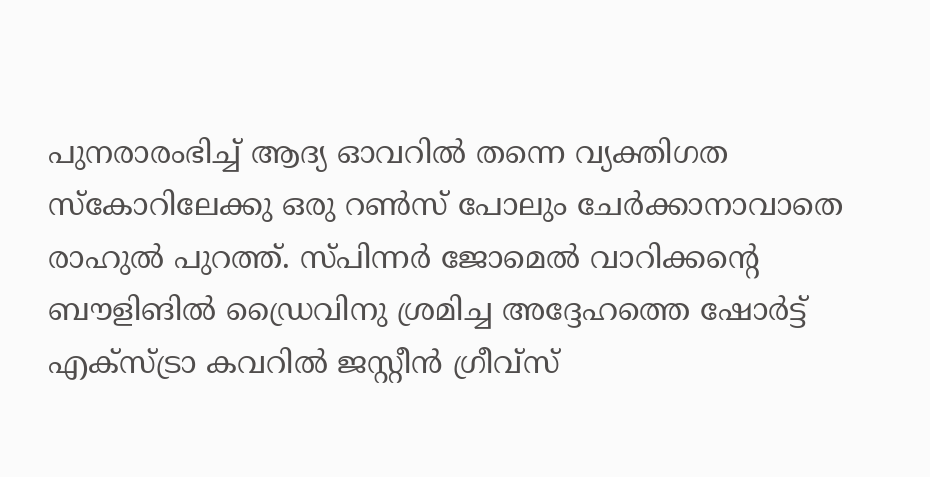പുനരാരംഭിച്ച് ആദ്യ ഓവറില്‍ തന്നെ വ്യക്തിഗത സ്‌കോറിലേക്കു ഒരു റണ്‍സ് പോലും ചേര്‍ക്കാനാവാതെ രാഹുല്‍ പുറത്ത്. സ്പിന്നര്‍ ജോമെല്‍ വാറിക്കന്റെ ബൗളിങില്‍ ഡ്രൈവിനു ശ്രമിച്ച അദ്ദേഹത്തെ ഷോര്‍ട്ട് എക്‌സ്ട്രാ കവറില്‍ ജസ്റ്റീന്‍ ഗ്രീവ്സ്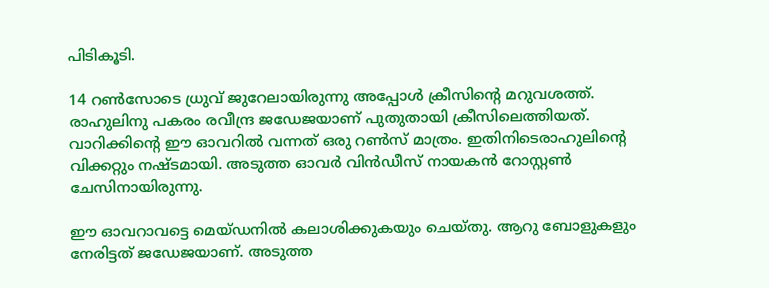പിടികൂടി.

14 റണ്‍സോടെ ധ്രുവ് ജുറേലായിരുന്നു അപ്പോള്‍ ക്രീസിന്റെ മറുവശത്ത്. രാഹുലിനു പകരം രവീന്ദ്ര ജഡേജയാണ് പുതുതായി ക്രീസിലെത്തിയത്. വാറിക്കിന്റെ ഈ ഓവറില്‍ വന്നത് ഒരു റണ്‍സ് മാത്രം. ഇതിനിടെരാഹുലിന്റെ വിക്കറ്റും നഷ്ടമായി. അടുത്ത ഓവര്‍ വിന്‍ഡീസ് നായകന്‍ റോസ്റ്റണ്‍ ചേസിനായിരുന്നു.

ഈ ഓവറാവട്ടെ മെയ്ഡനില്‍ കലാശിക്കുകയും ചെയ്തു. ആറു ബോളുകളും നേരിട്ടത് ജഡേജയാണ്. അടുത്ത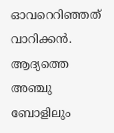ഓവറെറിഞ്ഞത് വാറിക്കന്‍. ആദ്യത്തെ അഞ്ചു ബോളിലും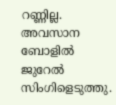റണ്ണില്ല. അവസാന ബോളില്‍ ജുറേല്‍ സിംഗിളെടുത്തു.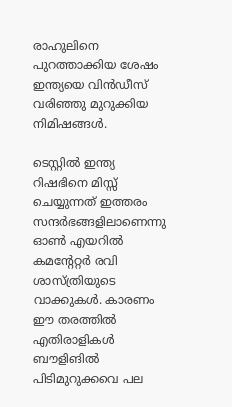രാഹുലിനെ പുറത്താക്കിയ ശേഷം ഇന്ത്യയെ വിന്‍ഡീസ് വരിഞ്ഞു മുറുക്കിയ നിമിഷങ്ങള്‍.

ടെസ്റ്റില്‍ ഇന്ത്യ റിഷഭിനെ മിസ്സ് ചെയ്യുന്നത് ഇത്തരം സന്ദര്‍ഭങ്ങളിലാണെന്നു ഓണ്‍ എയറില്‍ കമന്റേറ്റര്‍ രവി ശാസ്ത്രിയുടെ വാക്കുകള്‍. കാരണം ഈ തരത്തില്‍ എതിരാളികള്‍ ബൗളിങില്‍ പിടിമുറുക്കവെ പല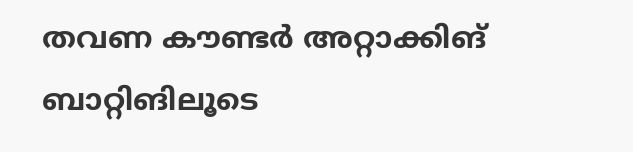തവണ കൗണ്ടര്‍ അറ്റാക്കിങ് ബാറ്റിങിലൂടെ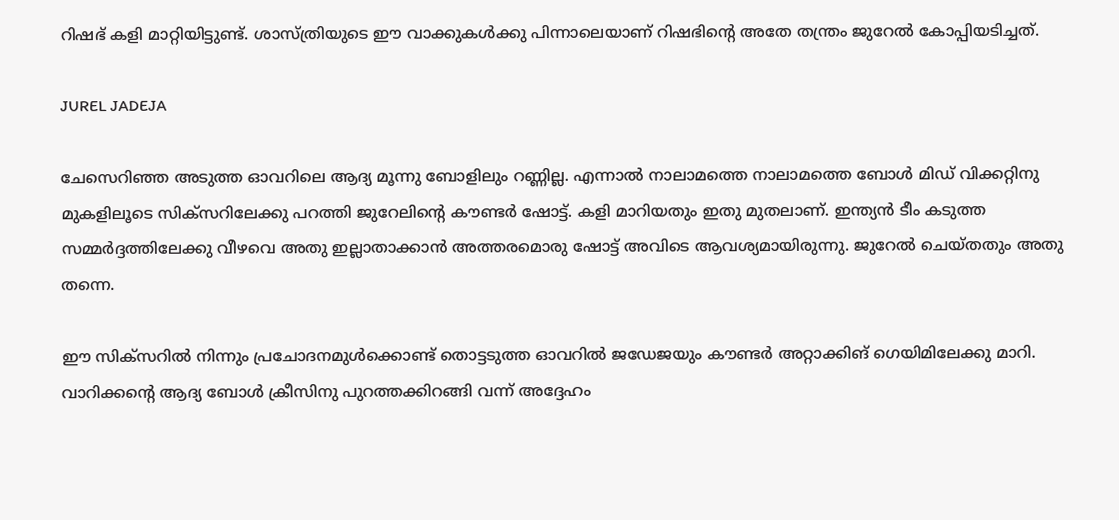റിഷഭ് കളി മാറ്റിയിട്ടുണ്ട്. ശാസ്ത്രിയുടെ ഈ വാക്കുകള്‍ക്കു പിന്നാലെയാണ് റിഷഭിന്റെ അതേ തന്ത്രം ജുറേല്‍ കോപ്പിയടിച്ചത്.

JUREL JADEJA

ചേസെറിഞ്ഞ അടുത്ത ഓവറിലെ ആദ്യ മൂന്നു ബോളിലും റണ്ണില്ല. എന്നാല്‍ നാലാമത്തെ നാലാമത്തെ ബോള്‍ മിഡ് വിക്കറ്റിനു മുകളിലൂടെ സിക്‌സറിലേക്കു പറത്തി ജുറേലിന്റെ കൗണ്ടര്‍ ഷോട്ട്. കളി മാറിയതും ഇതു മുതലാണ്. ഇന്ത്യന്‍ ടീം കടുത്ത സമ്മര്‍ദ്ദത്തിലേക്കു വീഴവെ അതു ഇല്ലാതാക്കാന്‍ അത്തരമൊരു ഷോട്ട് അവിടെ ആവശ്യമായിരുന്നു. ജുറേല്‍ ചെയ്തതും അതു തന്നെ.

ഈ സിക്‌സറില്‍ നിന്നും പ്രചോദനമുള്‍ക്കൊണ്ട് തൊട്ടടുത്ത ഓവറില്‍ ജഡേജയും കൗണ്ടര്‍ അറ്റാക്കിങ് ഗെയിമിലേക്കു മാറി. വാറിക്കന്റെ ആദ്യ ബോള്‍ ക്രീസിനു പുറത്തക്കിറങ്ങി വന്ന് അദ്ദേഹം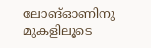ലോങ്ഓണിനു മുകളിലൂടെ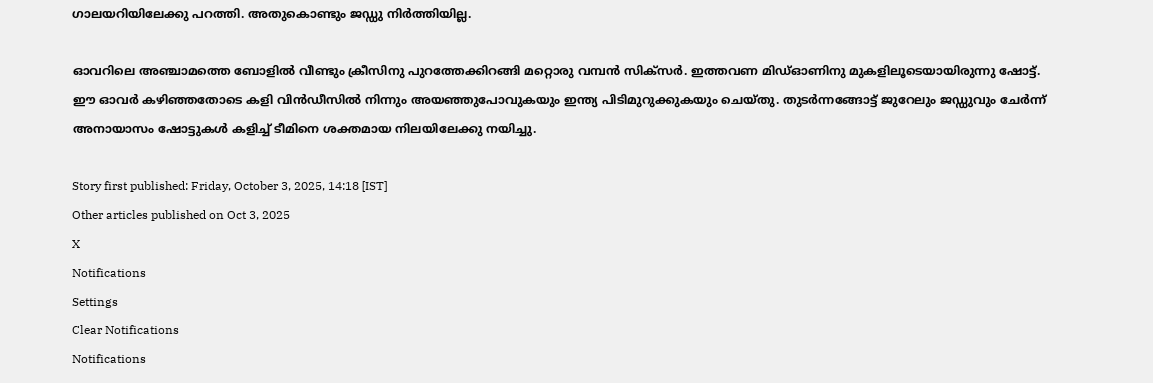ഗാലയറിയിലേക്കു പറത്തി. അതുകൊണ്ടും ജഡ്ഡു നിര്‍ത്തിയില്ല.

ഓവറിലെ അഞ്ചാമത്തെ ബോളില്‍ വീണ്ടും ക്രീസിനു പുറത്തേക്കിറങ്ങി മറ്റൊരു വമ്പന്‍ സിക്‌സര്‍. ഇത്തവണ മിഡ്ഓണിനു മുകളിലൂടെയായിരുന്നു ഷോട്ട്. ഈ ഓവര്‍ കഴിഞ്ഞതോടെ കളി വിന്‍ഡീസില്‍ നിന്നും അയഞ്ഞുപോവുകയും ഇന്ത്യ പിടിമുറുക്കുകയും ചെയ്തു. തുടര്‍ന്നങ്ങോട്ട് ജുറേലും ജഡ്ഡുവും ചേര്‍ന്ന് അനായാസം ഷോട്ടുകള്‍ കളിച്ച് ടീമിനെ ശക്തമായ നിലയിലേക്കു നയിച്ചു.

Story first published: Friday, October 3, 2025, 14:18 [IST]
Other articles published on Oct 3, 2025
X
Notifications
Settings
Clear Notifications
Notifications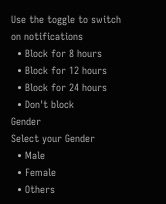Use the toggle to switch on notifications
  • Block for 8 hours
  • Block for 12 hours
  • Block for 24 hours
  • Don't block
Gender
Select your Gender
  • Male
  • Female
  • Others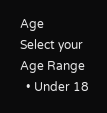Age
Select your Age Range
  • Under 18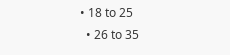• 18 to 25
  • 26 to 35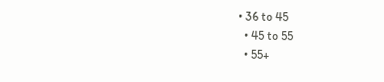• 36 to 45
  • 45 to 55
  • 55+